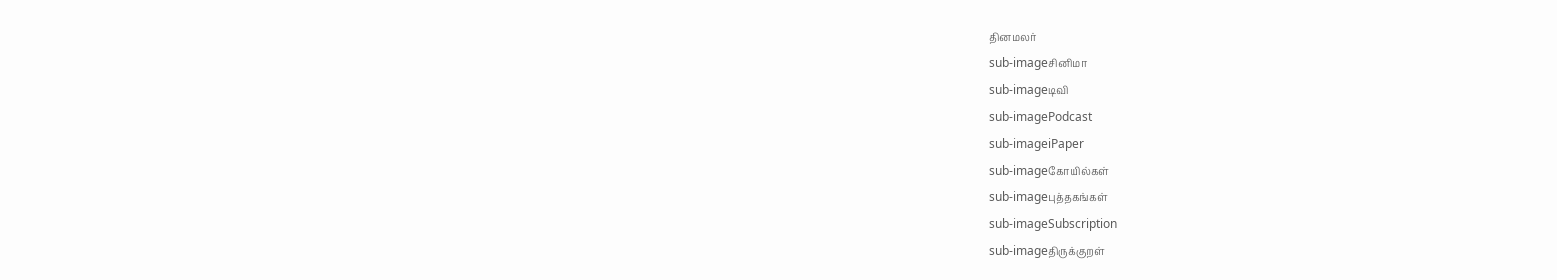தினமலர்
sub-imageசினிமா
sub-imageடிவி
sub-imagePodcast
sub-imageiPaper
sub-imageகோயில்கள்
sub-imageபுத்தகங்கள்
sub-imageSubscription
sub-imageதிருக்குறள்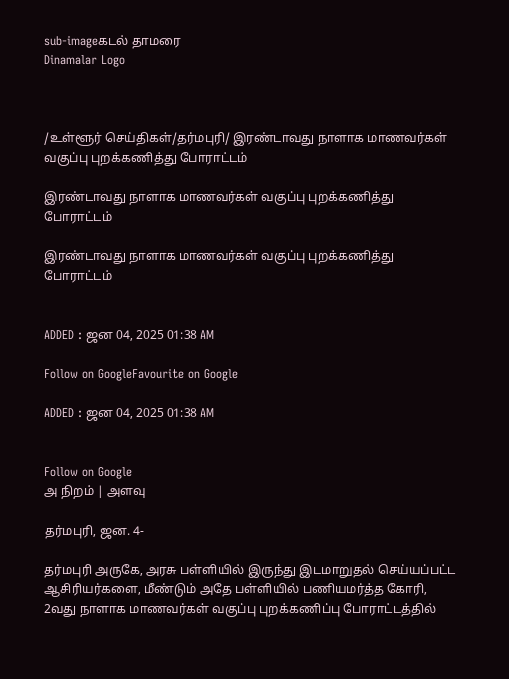sub-imageகடல் தாமரை
Dinamalar Logo



/உள்ளூர் செய்திகள்/தர்மபுரி/ இரண்டாவது நாளாக மாணவர்கள் வகுப்பு புறக்கணித்து போராட்டம்

இரண்டாவது நாளாக மாணவர்கள் வகுப்பு புறக்கணித்து போராட்டம்

இரண்டாவது நாளாக மாணவர்கள் வகுப்பு புறக்கணித்து போராட்டம்


ADDED : ஜன 04, 2025 01:38 AM

Follow on GoogleFavourite on Google

ADDED : ஜன 04, 2025 01:38 AM


Follow on Google
அ நிறம் | அளவு

தர்மபுரி, ஜன. 4-

தர்மபுரி அருகே, அரசு பள்ளியில் இருந்து இடமாறுதல் செய்யப்பட்ட ஆசிரியர்களை, மீண்டும் அதே பள்ளியில் பணியமர்த்த கோரி, 2வது நாளாக மாணவர்கள் வகுப்பு புறக்கணிப்பு போராட்டத்தில்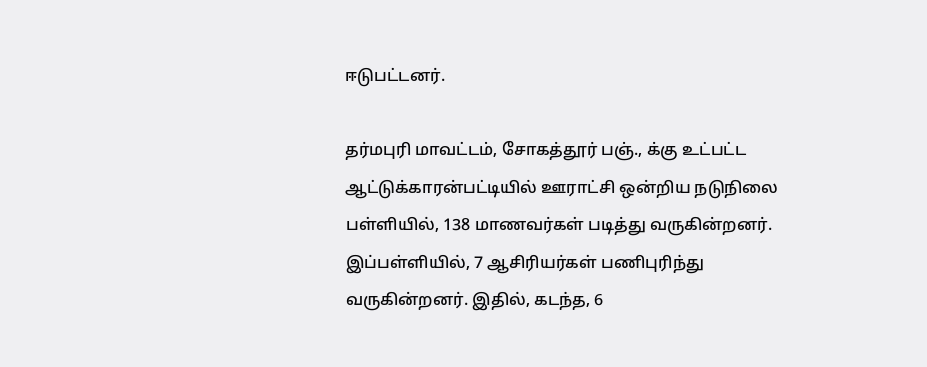ஈடுபட்டனர்.

தர்மபுரி மாவட்டம், சோகத்தூர் பஞ்., க்கு உட்பட்ட ஆட்டுக்காரன்பட்டியில் ஊராட்சி ஒன்றிய நடுநிலை பள்ளியில், 138 மாணவர்கள் படித்து வருகின்றனர். இப்பள்ளியில், 7 ஆசிரியர்கள் பணிபுரிந்து வருகின்றனர். இதில், கடந்த, 6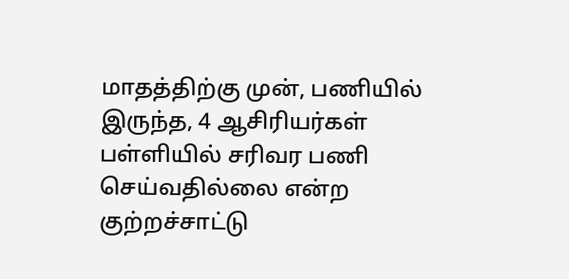மாதத்திற்கு முன், பணியில் இருந்த, 4 ஆசிரியர்கள் பள்ளியில் சரிவர பணி செய்வதில்லை என்ற குற்றச்சாட்டு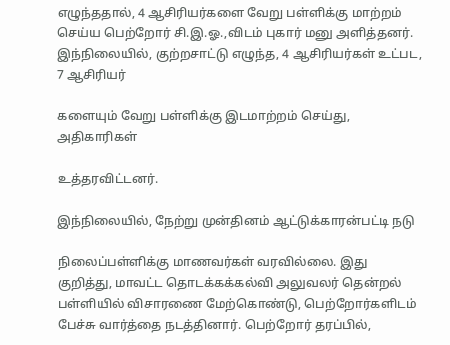எழுந்ததால், 4 ஆசிரியர்களை வேறு பள்ளிக்கு மாற்றம் செய்ய பெற்றோர் சி.இ.ஓ.,விடம் புகார் மனு அளித்தனர். இந்நிலையில், குற்றசாட்டு எழுந்த, 4 ஆசிரியர்கள் உட்பட, 7 ஆசிரியர்

களையும் வேறு பள்ளிக்கு இடமாற்றம் செய்து, அதிகாரிகள்

உத்தரவிட்டனர்.

இந்நிலையில், நேற்று முன்தினம் ஆட்டுக்காரன்பட்டி நடு

நிலைப்பள்ளிக்கு மாணவர்கள் வரவில்லை. இது குறித்து, மாவட்ட தொடக்கக்கல்வி அலுவலர் தென்றல் பள்ளியில் விசாரணை மேற்கொண்டு, பெற்றோர்களிடம் பேச்சு வார்த்தை நடத்தினார். பெற்றோர் தரப்பில்,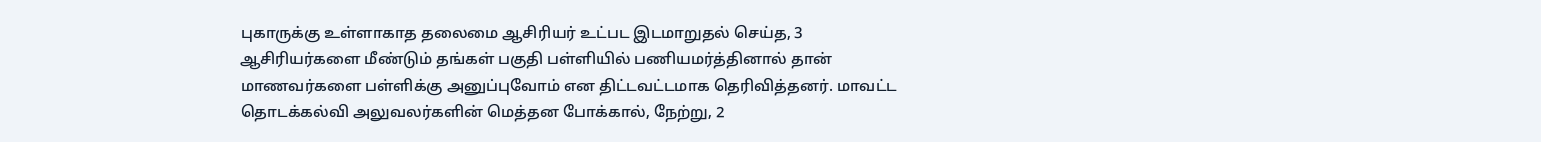புகாருக்கு உள்ளாகாத தலைமை ஆசிரியர் உட்பட இடமாறுதல் செய்த, 3 ஆசிரியர்களை மீண்டும் தங்கள் பகுதி பள்ளியில் பணியமர்த்தினால் தான் மாணவர்களை பள்ளிக்கு அனுப்புவோம் என திட்டவட்டமாக தெரிவித்தனர். மாவட்ட தொடக்கல்வி அலுவலர்களின் மெத்தன போக்கால், நேற்று, 2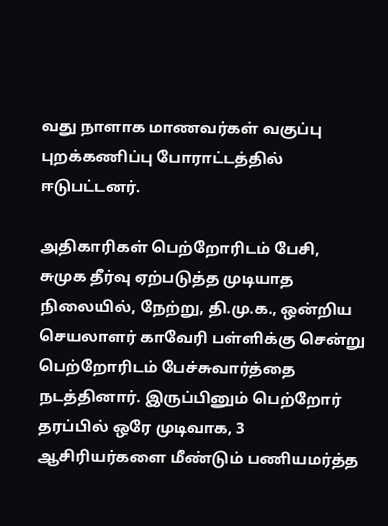வது நாளாக மாணவர்கள் வகுப்பு புறக்கணிப்பு போராட்டத்தில் ஈடுபட்டனர்.

அதிகாரிகள் பெற்றோரிடம் பேசி, சுமுக தீர்வு ஏற்படுத்த முடியாத நிலையில், நேற்று, தி.மு.க., ஒன்றிய செயலாளர் காவேரி பள்ளிக்கு சென்று பெற்றோரிடம் பேச்சுவார்த்தை நடத்தினார். இருப்பினும் பெற்றோர் தரப்பில் ஒரே முடிவாக, 3 ஆசிரியர்களை மீண்டும் பணியமர்த்த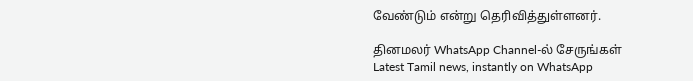வேண்டும் என்று தெரிவித்துள்ளனர்.

தினமலர் WhatsApp Channel-ல் சேருங்கள்
Latest Tamil news, instantly on WhatsApp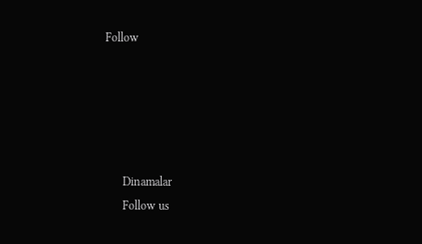Follow





      Dinamalar
      Follow us